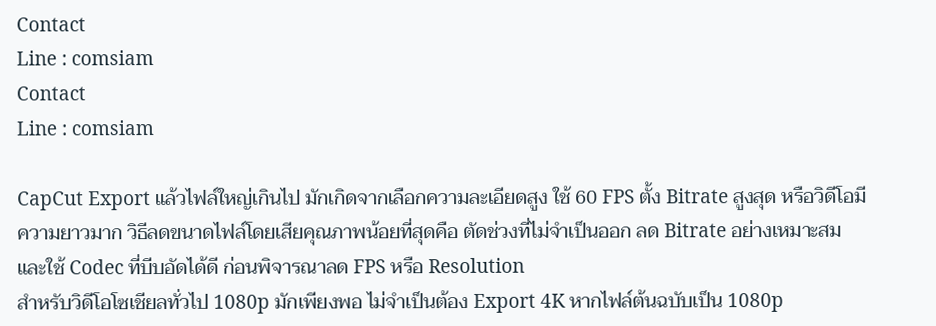Contact
Line : comsiam
Contact
Line : comsiam

CapCut Export แล้วไฟล์ใหญ่เกินไป มักเกิดจากเลือกความละเอียดสูง ใช้ 60 FPS ตั้ง Bitrate สูงสุด หรือวิดีโอมีความยาวมาก วิธีลดขนาดไฟล์โดยเสียคุณภาพน้อยที่สุดคือ ตัดช่วงที่ไม่จำเป็นออก ลด Bitrate อย่างเหมาะสม และใช้ Codec ที่บีบอัดได้ดี ก่อนพิจารณาลด FPS หรือ Resolution
สำหรับวิดีโอโซเชียลทั่วไป 1080p มักเพียงพอ ไม่จำเป็นต้อง Export 4K หากไฟล์ต้นฉบับเป็น 1080p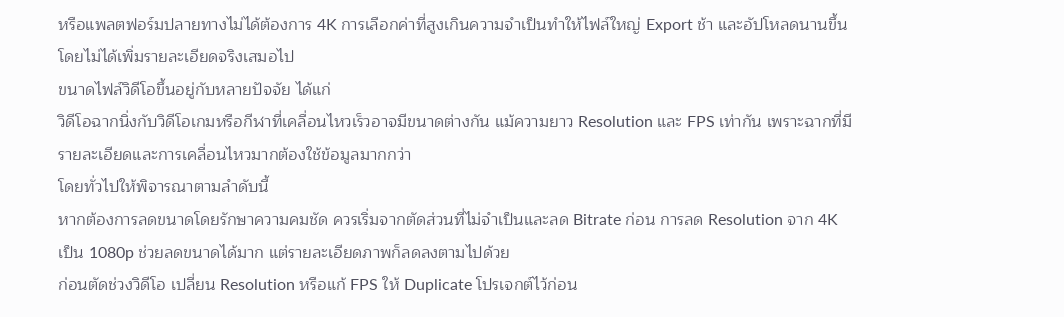หรือแพลตฟอร์มปลายทางไม่ได้ต้องการ 4K การเลือกค่าที่สูงเกินความจำเป็นทำให้ไฟล์ใหญ่ Export ช้า และอัปโหลดนานขึ้น โดยไม่ได้เพิ่มรายละเอียดจริงเสมอไป
ขนาดไฟล์วิดีโอขึ้นอยู่กับหลายปัจจัย ได้แก่
วิดีโอฉากนิ่งกับวิดีโอเกมหรือกีฬาที่เคลื่อนไหวเร็วอาจมีขนาดต่างกัน แม้ความยาว Resolution และ FPS เท่ากัน เพราะฉากที่มีรายละเอียดและการเคลื่อนไหวมากต้องใช้ข้อมูลมากกว่า
โดยทั่วไปให้พิจารณาตามลำดับนี้
หากต้องการลดขนาดโดยรักษาความคมชัด ควรเริ่มจากตัดส่วนที่ไม่จำเป็นและลด Bitrate ก่อน การลด Resolution จาก 4K เป็น 1080p ช่วยลดขนาดได้มาก แต่รายละเอียดภาพก็ลดลงตามไปด้วย
ก่อนตัดช่วงวิดีโอ เปลี่ยน Resolution หรือแก้ FPS ให้ Duplicate โปรเจกต์ไว้ก่อน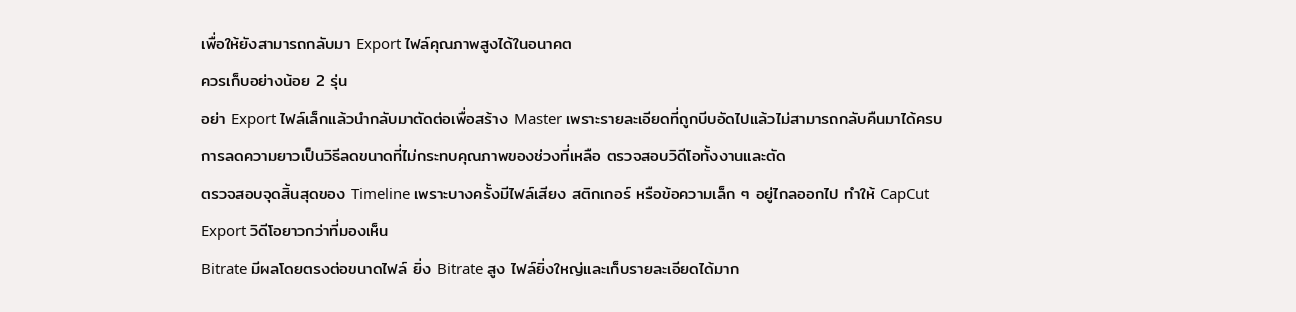เพื่อให้ยังสามารถกลับมา Export ไฟล์คุณภาพสูงได้ในอนาคต
ควรเก็บอย่างน้อย 2 รุ่น
อย่า Export ไฟล์เล็กแล้วนำกลับมาตัดต่อเพื่อสร้าง Master เพราะรายละเอียดที่ถูกบีบอัดไปแล้วไม่สามารถกลับคืนมาได้ครบ
การลดความยาวเป็นวิธีลดขนาดที่ไม่กระทบคุณภาพของช่วงที่เหลือ ตรวจสอบวิดีโอทั้งงานและตัด
ตรวจสอบจุดสิ้นสุดของ Timeline เพราะบางครั้งมีไฟล์เสียง สติกเกอร์ หรือข้อความเล็ก ๆ อยู่ไกลออกไป ทำให้ CapCut Export วิดีโอยาวกว่าที่มองเห็น
Bitrate มีผลโดยตรงต่อขนาดไฟล์ ยิ่ง Bitrate สูง ไฟล์ยิ่งใหญ่และเก็บรายละเอียดได้มาก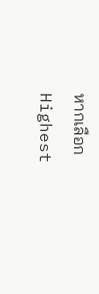หากเลือก Highest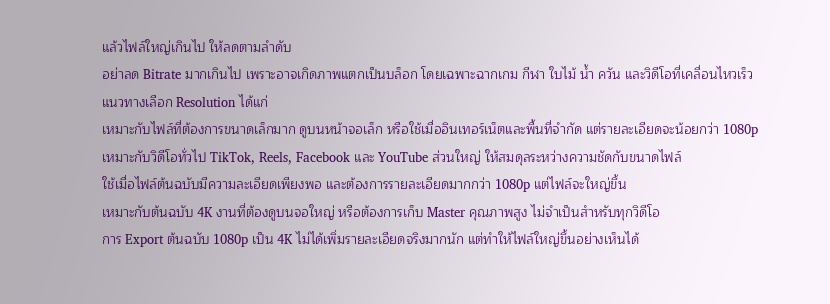แล้วไฟล์ใหญ่เกินไป ให้ลดตามลำดับ
อย่าลด Bitrate มากเกินไป เพราะอาจเกิดภาพแตกเป็นบล็อก โดยเฉพาะฉากเกม กีฬา ใบไม้ น้ำ ควัน และวิดีโอที่เคลื่อนไหวเร็ว
แนวทางเลือก Resolution ได้แก่
เหมาะกับไฟล์ที่ต้องการขนาดเล็กมาก ดูบนหน้าจอเล็ก หรือใช้เมื่ออินเทอร์เน็ตและพื้นที่จำกัด แต่รายละเอียดจะน้อยกว่า 1080p
เหมาะกับวิดีโอทั่วไป TikTok, Reels, Facebook และ YouTube ส่วนใหญ่ ให้สมดุลระหว่างความชัดกับขนาดไฟล์
ใช้เมื่อไฟล์ต้นฉบับมีความละเอียดเพียงพอ และต้องการรายละเอียดมากกว่า 1080p แต่ไฟล์จะใหญ่ขึ้น
เหมาะกับต้นฉบับ 4K งานที่ต้องดูบนจอใหญ่ หรือต้องการเก็บ Master คุณภาพสูง ไม่จำเป็นสำหรับทุกวิดีโอ
การ Export ต้นฉบับ 1080p เป็น 4K ไม่ได้เพิ่มรายละเอียดจริงมากนัก แต่ทำให้ไฟล์ใหญ่ขึ้นอย่างเห็นได้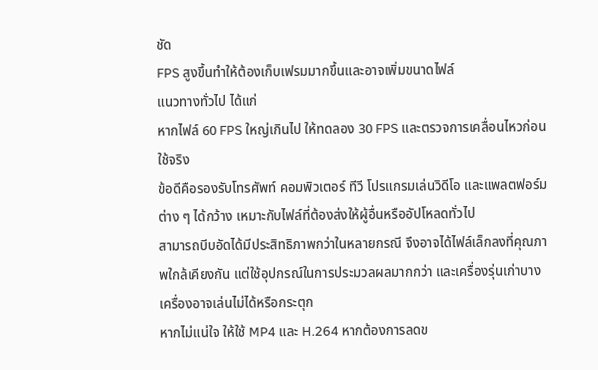ชัด
FPS สูงขึ้นทำให้ต้องเก็บเฟรมมากขึ้นและอาจเพิ่มขนาดไฟล์
แนวทางทั่วไป ได้แก่
หากไฟล์ 60 FPS ใหญ่เกินไป ให้ทดลอง 30 FPS และตรวจการเคลื่อนไหวก่อนใช้จริง
ข้อดีคือรองรับโทรศัพท์ คอมพิวเตอร์ ทีวี โปรแกรมเล่นวิดีโอ และแพลตฟอร์มต่าง ๆ ได้กว้าง เหมาะกับไฟล์ที่ต้องส่งให้ผู้อื่นหรืออัปโหลดทั่วไป
สามารถบีบอัดได้มีประสิทธิภาพกว่าในหลายกรณี จึงอาจได้ไฟล์เล็กลงที่คุณภาพใกล้เคียงกัน แต่ใช้อุปกรณ์ในการประมวลผลมากกว่า และเครื่องรุ่นเก่าบางเครื่องอาจเล่นไม่ได้หรือกระตุก
หากไม่แน่ใจ ให้ใช้ MP4 และ H.264 หากต้องการลดข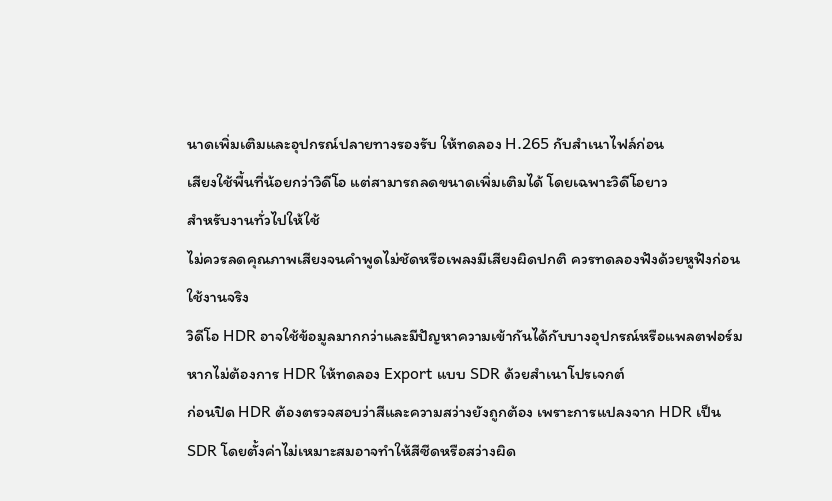นาดเพิ่มเติมและอุปกรณ์ปลายทางรองรับ ให้ทดลอง H.265 กับสำเนาไฟล์ก่อน
เสียงใช้พื้นที่น้อยกว่าวิดีโอ แต่สามารถลดขนาดเพิ่มเติมได้ โดยเฉพาะวิดีโอยาว
สำหรับงานทั่วไปให้ใช้
ไม่ควรลดคุณภาพเสียงจนคำพูดไม่ชัดหรือเพลงมีเสียงผิดปกติ ควรทดลองฟังด้วยหูฟังก่อนใช้งานจริง
วิดีโอ HDR อาจใช้ข้อมูลมากกว่าและมีปัญหาความเข้ากันได้กับบางอุปกรณ์หรือแพลตฟอร์ม หากไม่ต้องการ HDR ให้ทดลอง Export แบบ SDR ด้วยสำเนาโปรเจกต์
ก่อนปิด HDR ต้องตรวจสอบว่าสีและความสว่างยังถูกต้อง เพราะการแปลงจาก HDR เป็น SDR โดยตั้งค่าไม่เหมาะสมอาจทำให้สีซีดหรือสว่างผิด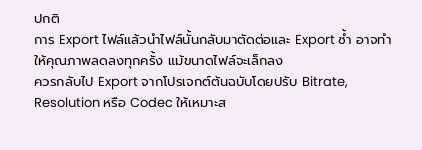ปกติ
การ Export ไฟล์แล้วนำไฟล์นั้นกลับมาตัดต่อและ Export ซ้ำ อาจทำให้คุณภาพลดลงทุกครั้ง แม้ขนาดไฟล์จะเล็กลง
ควรกลับไป Export จากโปรเจกต์ต้นฉบับโดยปรับ Bitrate, Resolution หรือ Codec ให้เหมาะส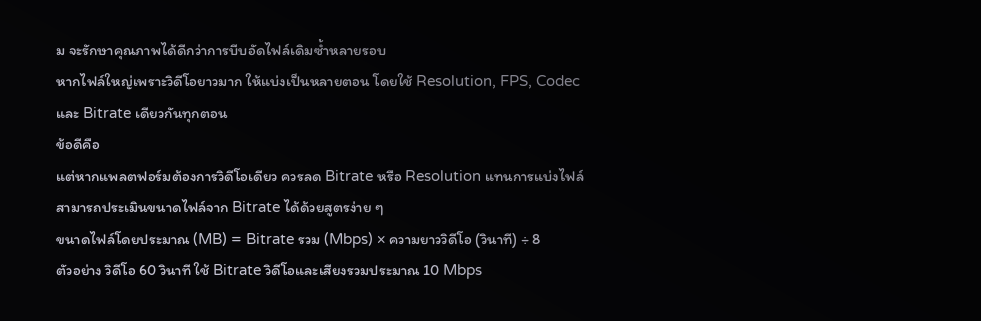ม จะรักษาคุณภาพได้ดีกว่าการบีบอัดไฟล์เดิมซ้ำหลายรอบ
หากไฟล์ใหญ่เพราะวิดีโอยาวมาก ให้แบ่งเป็นหลายตอน โดยใช้ Resolution, FPS, Codec และ Bitrate เดียวกันทุกตอน
ข้อดีคือ
แต่หากแพลตฟอร์มต้องการวิดีโอเดียว ควรลด Bitrate หรือ Resolution แทนการแบ่งไฟล์
สามารถประเมินขนาดไฟล์จาก Bitrate ได้ด้วยสูตรง่าย ๆ
ขนาดไฟล์โดยประมาณ (MB) = Bitrate รวม (Mbps) × ความยาววิดีโอ (วินาที) ÷ 8
ตัวอย่าง วิดีโอ 60 วินาที ใช้ Bitrate วิดีโอและเสียงรวมประมาณ 10 Mbps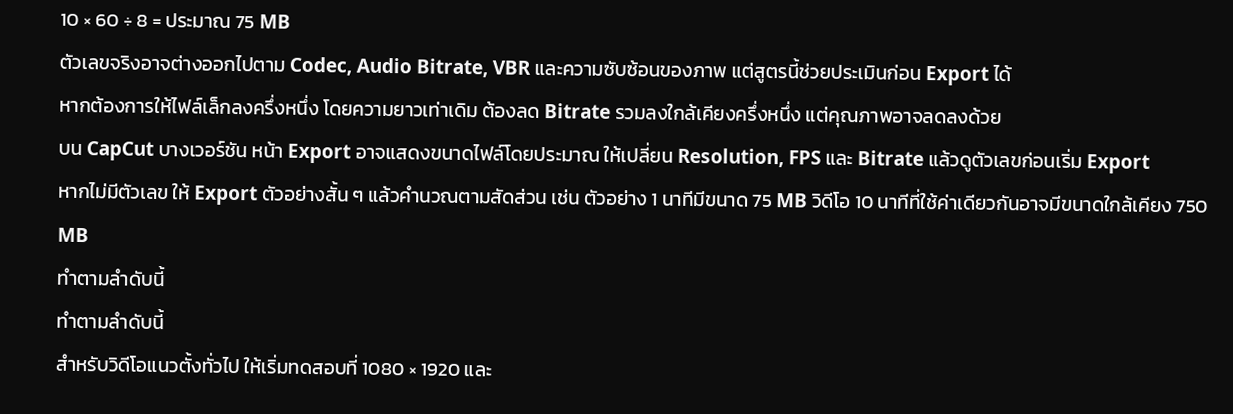10 × 60 ÷ 8 = ประมาณ 75 MB
ตัวเลขจริงอาจต่างออกไปตาม Codec, Audio Bitrate, VBR และความซับซ้อนของภาพ แต่สูตรนี้ช่วยประเมินก่อน Export ได้
หากต้องการให้ไฟล์เล็กลงครึ่งหนึ่ง โดยความยาวเท่าเดิม ต้องลด Bitrate รวมลงใกล้เคียงครึ่งหนึ่ง แต่คุณภาพอาจลดลงด้วย
บน CapCut บางเวอร์ชัน หน้า Export อาจแสดงขนาดไฟล์โดยประมาณ ให้เปลี่ยน Resolution, FPS และ Bitrate แล้วดูตัวเลขก่อนเริ่ม Export
หากไม่มีตัวเลข ให้ Export ตัวอย่างสั้น ๆ แล้วคำนวณตามสัดส่วน เช่น ตัวอย่าง 1 นาทีมีขนาด 75 MB วิดีโอ 10 นาทีที่ใช้ค่าเดียวกันอาจมีขนาดใกล้เคียง 750 MB
ทำตามลำดับนี้
ทำตามลำดับนี้
สำหรับวิดีโอแนวตั้งทั่วไป ให้เริ่มทดสอบที่ 1080 × 1920 และ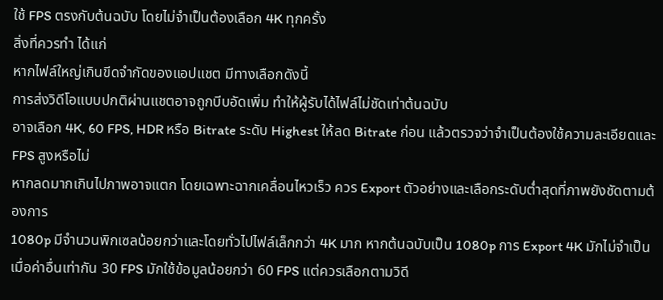ใช้ FPS ตรงกับต้นฉบับ โดยไม่จำเป็นต้องเลือก 4K ทุกครั้ง
สิ่งที่ควรทำ ได้แก่
หากไฟล์ใหญ่เกินขีดจำกัดของแอปแชต มีทางเลือกดังนี้
การส่งวิดีโอแบบปกติผ่านแชตอาจถูกบีบอัดเพิ่ม ทำให้ผู้รับได้ไฟล์ไม่ชัดเท่าต้นฉบับ
อาจเลือก 4K, 60 FPS, HDR หรือ Bitrate ระดับ Highest ให้ลด Bitrate ก่อน แล้วตรวจว่าจำเป็นต้องใช้ความละเอียดและ FPS สูงหรือไม่
หากลดมากเกินไปภาพอาจแตก โดยเฉพาะฉากเคลื่อนไหวเร็ว ควร Export ตัวอย่างและเลือกระดับต่ำสุดที่ภาพยังชัดตามต้องการ
1080p มีจำนวนพิกเซลน้อยกว่าและโดยทั่วไปไฟล์เล็กกว่า 4K มาก หากต้นฉบับเป็น 1080p การ Export 4K มักไม่จำเป็น
เมื่อค่าอื่นเท่ากัน 30 FPS มักใช้ข้อมูลน้อยกว่า 60 FPS แต่ควรเลือกตามวิดี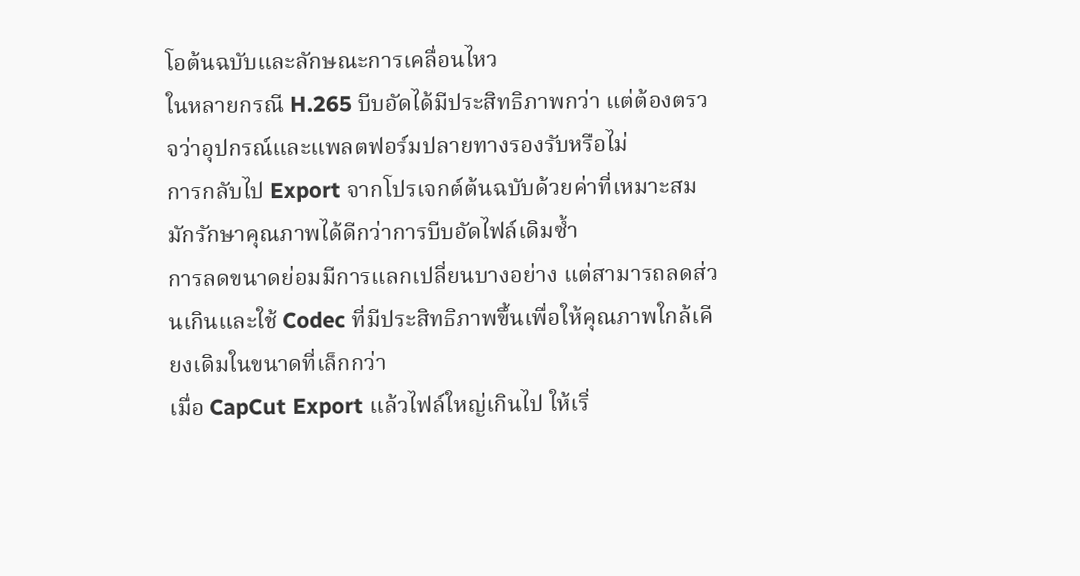โอต้นฉบับและลักษณะการเคลื่อนไหว
ในหลายกรณี H.265 บีบอัดได้มีประสิทธิภาพกว่า แต่ต้องตรวจว่าอุปกรณ์และแพลตฟอร์มปลายทางรองรับหรือไม่
การกลับไป Export จากโปรเจกต์ต้นฉบับด้วยค่าที่เหมาะสมมักรักษาคุณภาพได้ดีกว่าการบีบอัดไฟล์เดิมซ้ำ
การลดขนาดย่อมมีการแลกเปลี่ยนบางอย่าง แต่สามารถลดส่วนเกินและใช้ Codec ที่มีประสิทธิภาพขึ้นเพื่อให้คุณภาพใกล้เคียงเดิมในขนาดที่เล็กกว่า
เมื่อ CapCut Export แล้วไฟล์ใหญ่เกินไป ให้เริ่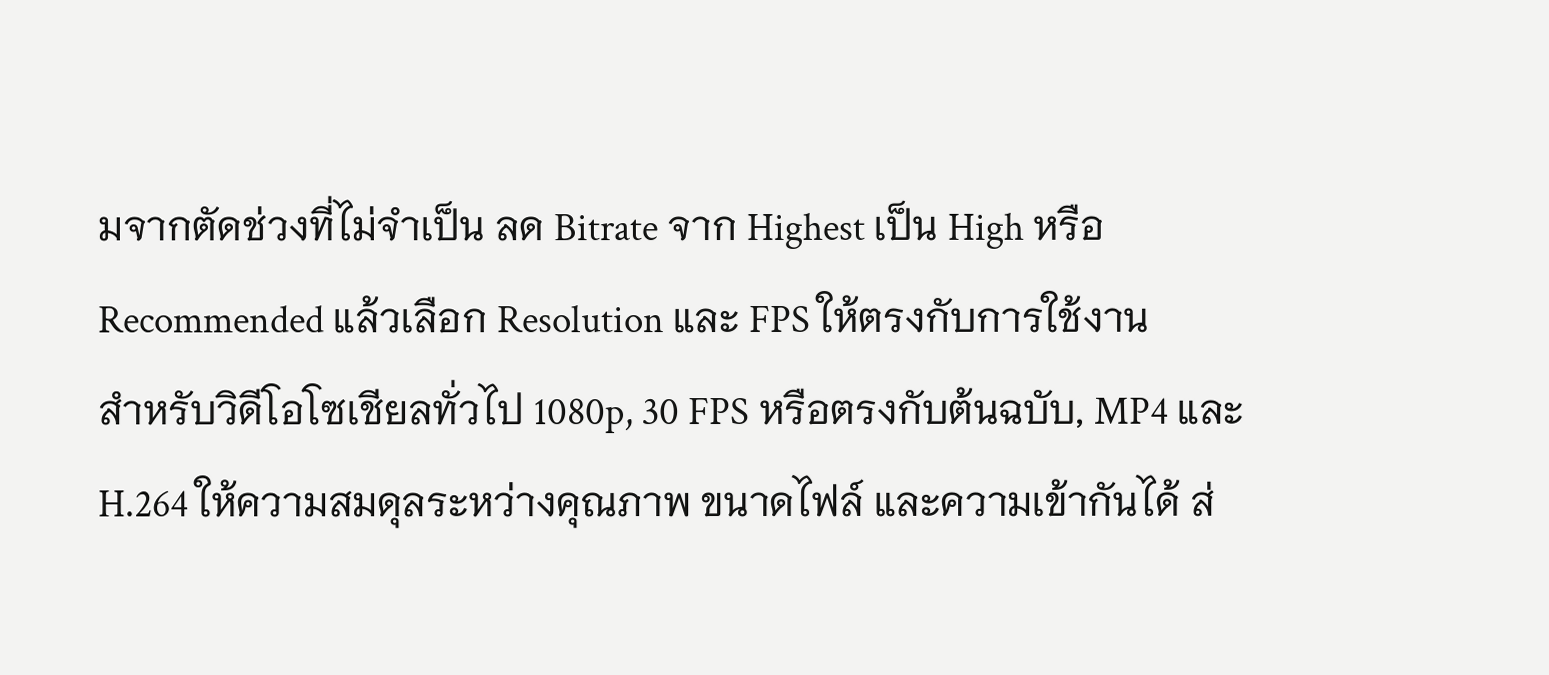มจากตัดช่วงที่ไม่จำเป็น ลด Bitrate จาก Highest เป็น High หรือ Recommended แล้วเลือก Resolution และ FPS ให้ตรงกับการใช้งาน
สำหรับวิดีโอโซเชียลทั่วไป 1080p, 30 FPS หรือตรงกับต้นฉบับ, MP4 และ H.264 ให้ความสมดุลระหว่างคุณภาพ ขนาดไฟล์ และความเข้ากันได้ ส่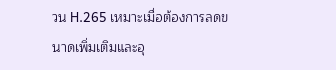วน H.265 เหมาะเมื่อต้องการลดขนาดเพิ่มเติมและอุ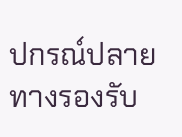ปกรณ์ปลายทางรองรับ